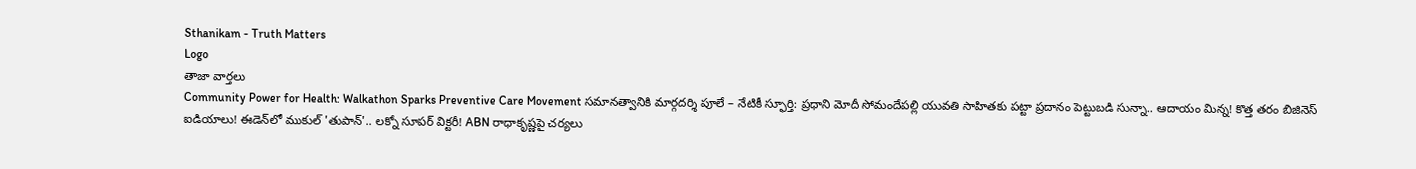Sthanikam - Truth Matters
Logo
తాజా వార్తలు
Community Power for Health: Walkathon Sparks Preventive Care Movement సమానత్వానికి మార్గదర్శి పూలే – నేటికీ స్ఫూర్తి: ప్రధాని మోదీ సోమందేపల్లి యువతి సాహితకు పట్టా ప్రదానం పెట్టుబడి సున్నా.. ఆదాయం మిన్న! కొత్త తరం బిజినెస్ ఐడియాలు! ఈడెన్‌లో ముకుల్ 'తుపాన్'.. లక్నో సూపర్ విక్టరీ! ABN రాధాకృష్ణపై చర్యలు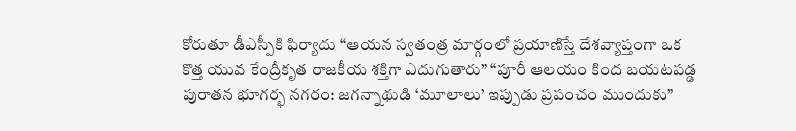కోరుతూ డీఎస్పీకి ఫిర్యాదు “ఆయన స్వతంత్ర మార్గంలో ప్రయాణిస్తే దేశవ్యాప్తంగా ఒక కొత్త యువ కేంద్రీకృత రాజకీయ శక్తిగా ఎదుగుతారు” “పూరీ ఆలయం కింద బయటపడ్డ పురాతన భూగర్భ నగరం: జగన్నాథుడి ‘మూలాలు’ ఇప్పుడు ప్రపంచం ముందుకు”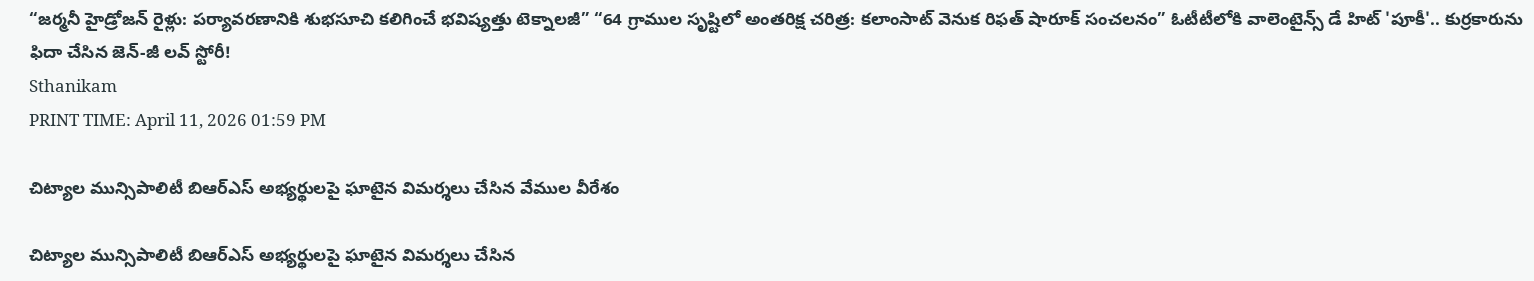“జర్మనీ హైడ్రోజన్ రైళ్లు: పర్యావరణానికి శుభసూచి కలిగించే భవిష్యత్తు టెక్నాలజీ” “64 గ్రాముల సృష్టిలో అంతరిక్ష చరిత్ర: కలాంసాట్ వెనుక రిఫత్ షారూక్ సంచలనం” ఓటీటీలోకి వాలెంటైన్స్ డే హిట్ 'పూకీ'.. కుర్రకారును ఫిదా చేసిన జెన్-జీ లవ్ స్టోరీ!
Sthanikam
PRINT TIME: April 11, 2026 01:59 PM

చిట్యాల మున్సిపాలిటీ బిఆర్ఎస్ అభ్యర్థులపై ఘాటైన విమర్శలు చేసిన వేముల వీరేశం

చిట్యాల మున్సిపాలిటీ బిఆర్ఎస్ అభ్యర్థులపై ఘాటైన విమర్శలు చేసిన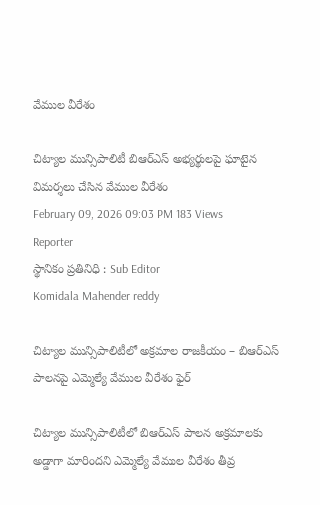వేముల వీరేశం

చిట్యాల మున్సిపాలిటీ బిఆర్ఎస్ అభ్యర్థులపై ఘాటైన విమర్శలు చేసిన వేముల వీరేశం
February 09, 2026 09:03 PM 183 Views
Reporter
స్థానికం ప్రతినిధి : Sub Editor
Komidala Mahender reddy

చిట్యాల మున్సిపాలిటీలో అక్రమాల రాజకీయం – బిఆర్ఎస్ పాలనపై ఎమ్మెల్యే వేముల వీరేశం ఫైర్

చిట్యాల మున్సిపాలిటీలో బిఆర్ఎస్ పాలన అక్రమాలకు అడ్డాగా మారిందని ఎమ్మెల్యే వేముల వీరేశం తీవ్ర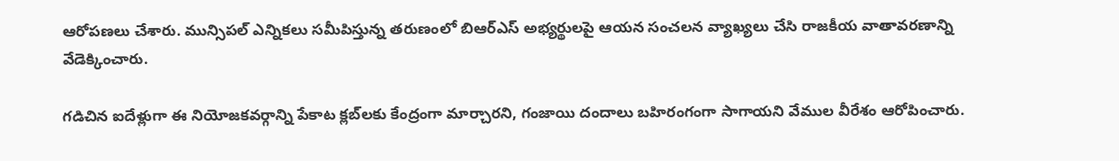ఆరోపణలు చేశారు. మున్సిపల్ ఎన్నికలు సమీపిస్తున్న తరుణంలో బిఆర్ఎస్ అభ్యర్థులపై ఆయన సంచలన వ్యాఖ్యలు చేసి రాజకీయ వాతావరణాన్ని వేడెక్కించారు.

గడిచిన ఐదేళ్లుగా ఈ నియోజకవర్గాన్ని పేకాట క్లబ్‌లకు కేంద్రంగా మార్చారని, గంజాయి దందాలు బహిరంగంగా సాగాయని వేముల వీరేశం ఆరోపించారు.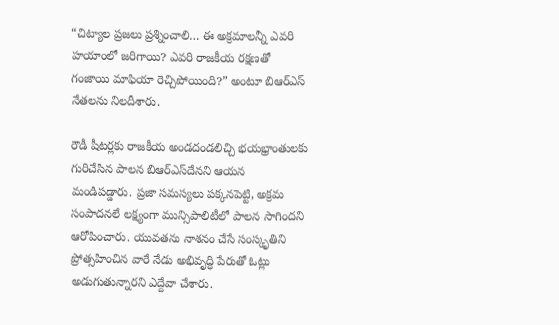“చిట్యాల ప్రజలు ప్రశ్నించాలి… ఈ అక్రమాలన్నీ ఎవరి హయాంలో జరిగాయి? ఎవరి రాజకీయ రక్షణతో గంజాయి మాఫియా రెచ్చిపోయింది?” అంటూ బిఆర్ఎస్ నేతలను నిలదీశారు.

రౌడీ షీటర్లకు రాజకీయ అండదండలిచ్చి భయభ్రాంతులకు గురిచేసిన పాలన బిఆర్ఎస్‌దేనని ఆయన మండిపడ్డారు. ప్రజా సమస్యలు పక్కనపెట్టి, అక్రమ సంపాదనలే లక్ష్యంగా మున్సిపాలిటీలో పాలన సాగిందని ఆరోపించారు. యువతను నాశనం చేసే సంస్కృతిని ప్రోత్సహించిన వారే నేడు అభివృద్ధి పేరుతో ఓట్లు అడుగుతున్నారని ఎద్దేవా చేశారు.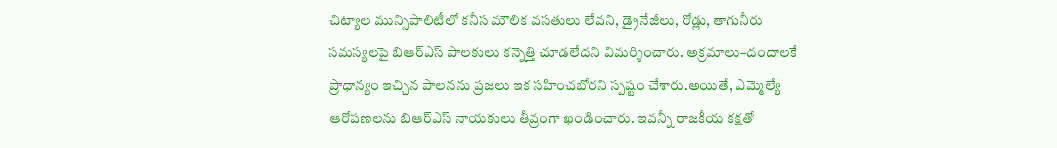చిట్యాల మున్సిపాలిటీలో కనీస మౌలిక వసతులు లేవని, డ్రైనేజీలు, రోడ్లు, తాగునీరు సమస్యలపై బిఆర్ఎస్ పాలకులు కన్నెత్తి చూడలేదని విమర్శించారు. అక్రమాలు–దందాలకే ప్రాధాన్యం ఇచ్చిన పాలనను ప్రజలు ఇక సహించబోరని స్పష్టం చేశారు.అయితే, ఎమ్మెల్యే ఆరోపణలను బిఆర్ఎస్ నాయకులు తీవ్రంగా ఖండించారు. ఇవన్నీ రాజకీయ కక్షతో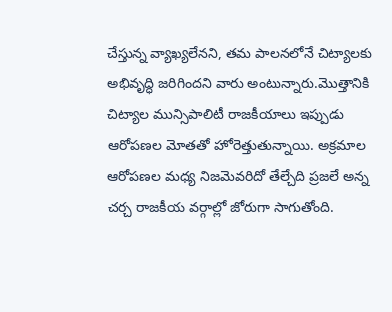చేస్తున్న వ్యాఖ్యలేనని, తమ పాలనలోనే చిట్యాలకు అభివృద్ధి జరిగిందని వారు అంటున్నారు.మొత్తానికి చిట్యాల మున్సిపాలిటీ రాజకీయాలు ఇప్పుడు ఆరోపణల మోతతో హోరెత్తుతున్నాయి. అక్రమాల ఆరోపణల మధ్య నిజమెవరిదో తేల్చేది ప్రజలే అన్న చర్చ రాజకీయ వర్గాల్లో జోరుగా సాగుతోంది.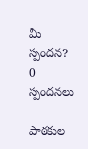మీ స్పందన? 0 స్పందనలు

పాఠకుల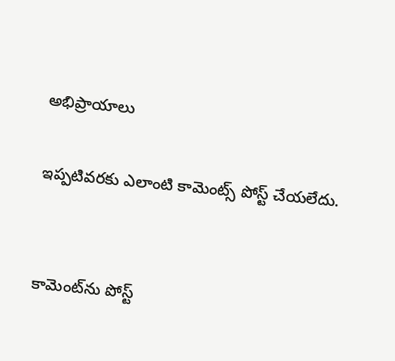అభిప్రాయాలు

ఇప్పటివరకు ఎలాంటి కామెంట్స్ పోస్ట్ చేయలేదు.


కామెంట్‌ను పోస్ట్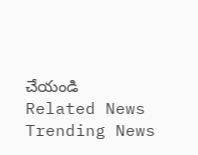చేయండి
Related News
Trending News